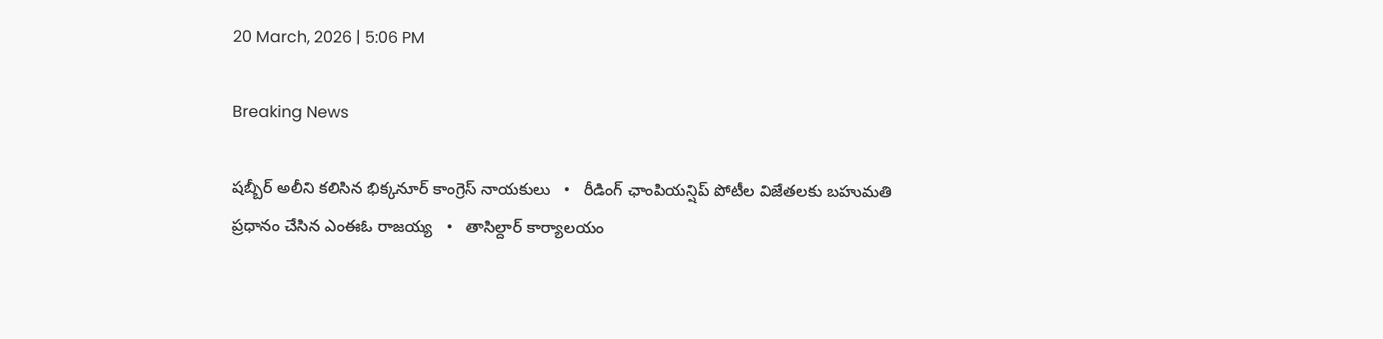20 March, 2026 | 5:06 PM

Breaking News

షబ్బీర్ అలీని కలిసిన భిక్కనూర్ కాంగ్రెస్ నాయకులు   •   రీడింగ్ ఛాంపియన్షిప్ పోటీల విజేతలకు బహుమతి ప్రధానం చేసిన ఎంఈఓ రాజయ్య   •   తాసిల్దార్ కార్యాలయం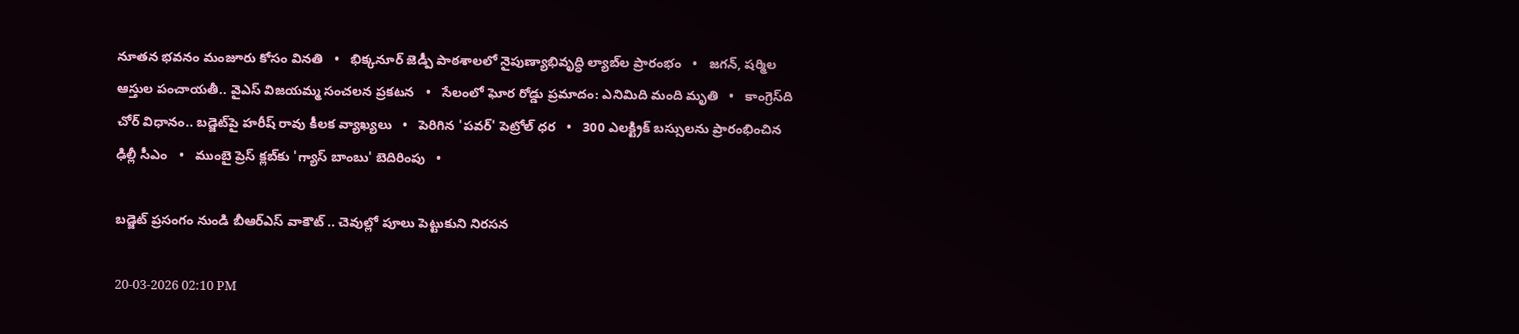నూతన భవనం మంజూరు కోసం వినతి   •   భిక్కనూర్ జెడ్పీ పాఠశాలలో నైపుణ్యాభివృద్ధి ల్యాబ్‌ల ప్రారంభం   •   జగన్, షర్మిల ఆస్తుల పంచాయతీ.. వైఎస్ విజయమ్మ సంచలన ప్రకటన   •   సేలంలో ఘోర రోడ్డు ప్రమాదం: ఎనిమిది మంది మృతి   •   కాంగ్రెస్‌ది చోర్ విధానం.. బడ్జెట్‌పై హరీష్ రావు కీలక వ్యాఖ్యలు   •   పెరిగిన 'పవర్‌' పెట్రోల్‌ ధర   •   300 ఎలక్ట్రిక్ బస్సులను ప్రారంభించిన ఢిల్లీ సీఎం   •   ముంబై ప్రెస్ క్లబ్‌కు 'గ్యాస్ బాంబు' బెదిరింపు   •

బడ్జెట్ ప్రసంగం నుండి బీఆర్ఎస్ వాకౌట్ .. చెవుల్లో పూలు పెట్టుకుని నిరసన

20-03-2026 02:10 PM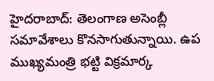హైదరాబాద్: తెలంగాణ అసెంబ్లీ సమావేశాలు కొనసాగుతున్నాయి. ఉప ముఖ్యమంత్రి భట్టి విక్రమార్క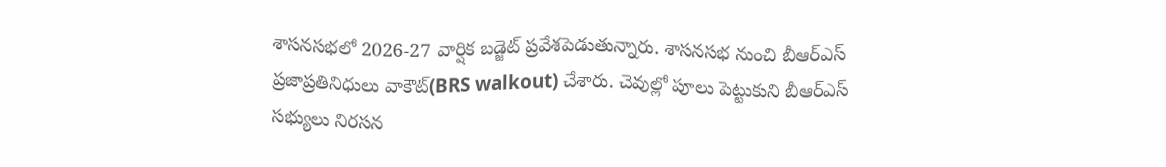శాసనసభలో 2026-27 వార్షిక బడ్జెట్ ప్రవేశపెడుతున్నారు. శాసనసభ నుంచి బీఆర్ఎస్ ప్రజాప్రతినిధులు వాకౌట్(BRS walkout) చేశారు. చెవుల్లో పూలు పెట్టుకుని బీఆర్ఎస్ సభ్యులు నిరసన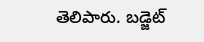తెలిపారు. బడ్జెట్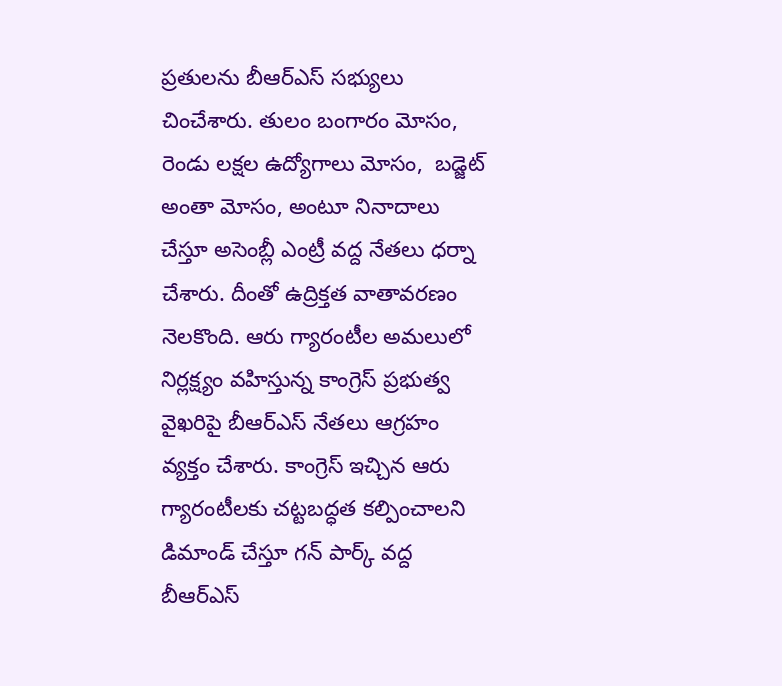ప్రతులను బీఆర్ఎస్ సభ్యులు చించేశారు. తులం బంగారం మోసం, రెండు లక్షల ఉద్యోగాలు మోసం,  బడ్జెట్ అంతా మోసం, అంటూ నినాదాలు చేస్తూ అసెంబ్లీ ఎంట్రీ వద్ద నేతలు ధర్నా చేశారు. దీంతో ఉద్రిక్తత వాతావరణం నెలకొంది. ఆరు గ్యారంటీల అమలులో నిర్లక్ష్యం వహిస్తున్న కాంగ్రెస్ ప్రభుత్వ వైఖరిపై బీఆర్ఎస్ నేతలు ఆగ్రహం వ్యక్తం చేశారు. కాంగ్రెస్ ఇచ్చిన ఆరు గ్యారంటీలకు చట్టబద్ధత కల్పించాలని డిమాండ్ చేస్తూ గన్ పార్క్ వద్ద బీఆర్ఎస్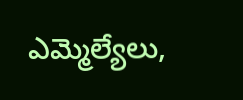ఎమ్మెల్యేలు,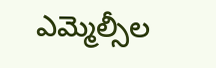ఎమ్మెల్సీల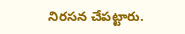నిరసన చేపట్టారు.